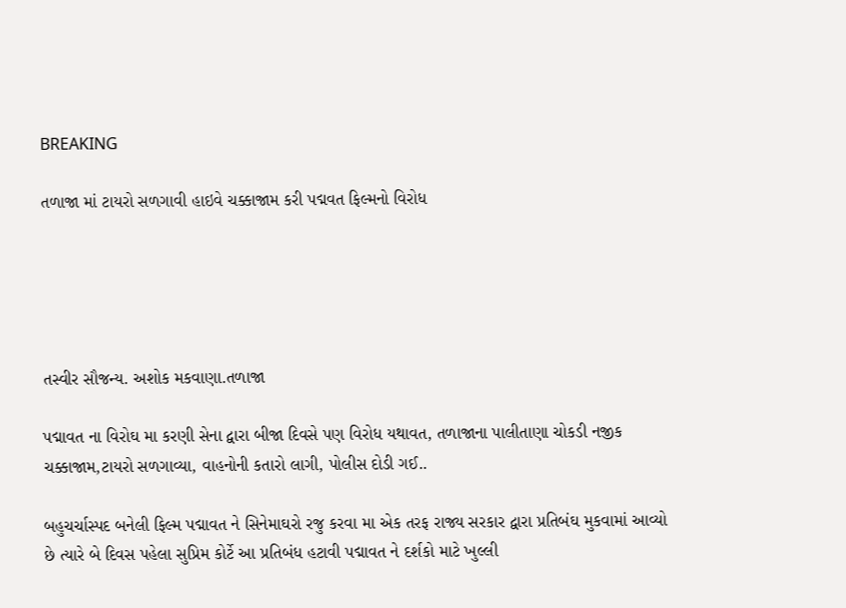BREAKING

તળાજા માં ટાયરો સળગાવી હાઇવે ચક્કાજામ કરી પદ્મવત ફિલ્મનો વિરોધ





તસ્વીર સૌજન્ય. અશોક મકવાણા.તળાજા

પદ્માવત ના વિરોઘ મા કરણી સેના દ્વારા બીજા દિવસે પણ વિરોધ યથાવત, તળાજાના પાલીતાણા ચોકડી નજીક ચક્કાજામ,ટાયરો સળગાવ્યા, વાહનોની કતારો લાગી, પોલીસ દોડી ગઈ..

બહુચર્ચાસ્પદ બનેલી ફિલ્મ પદ્માવત ને સિનેમાઘરો રજુ કરવા મા એક તરફ રાજ્ય સરકાર દ્વારા પ્રતિબંઘ મુકવામાં આવ્યો છે ત્યારે બે દિવસ પહેલા સુપ્રિમ કોર્ટે આ પ્રતિબંધ હટાવી પદ્માવત ને દર્શકો માટે ખુલ્લી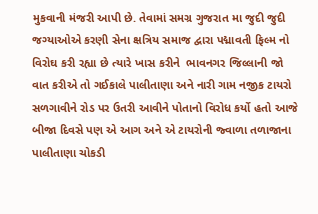મુકવાની મંજરી આપી છે. તેવામાં સમગ્ર ગુજરાત મા જુદી જુદી જગ્યાઓએ કરણી સેના ક્ષત્રિય સમાજ દ્વારા પદ્માવતી ફિલ્મ નો વિરોઘ કરી રહ્યા છે ત્યારે ખાસ કરીને  ભાવનગર જિલ્લાની જો વાત કરીએ તો ગઈકાલે પાલીતાણા અને નારી ગામ નજીક ટાયરો સળગાવીને રોડ પર ઉતરી આવીને પોતાનો વિરોધ કર્યો હતો આજે બીજા દિવસે પણ એ આગ અને એ ટાયરોની જ્વાળા તળાજાના પાલીતાણા ચોકડી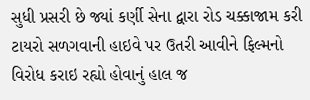સુધી પ્રસરી છે જ્યાં કર્ણી સેના દ્વારા રોડ ચક્કાજામ કરી ટાયરો સળગવાની હાઇવે પર ઉતરી આવીને ફિલ્મનો વિરોધ કરાઇ રહ્યો હોવાનું હાલ જ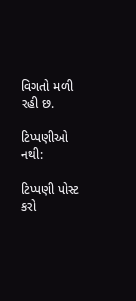વિગતો મળી રહી છ.

ટિપ્પણીઓ નથી:

ટિપ્પણી પોસ્ટ કરો